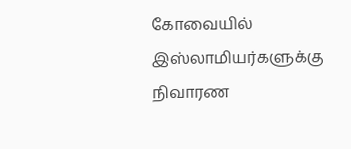கோவையில் இஸ்லாமியர்களுக்கு நிவாரண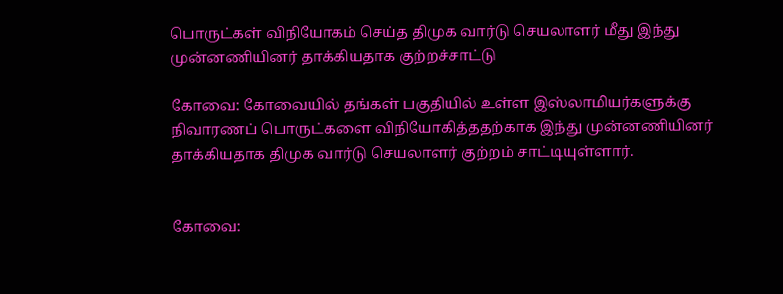பொருட்கள் விநியோகம் செய்த திமுக வார்டு செயலாளர் மீது இந்து முன்னணியினர் தாக்கியதாக குற்றச்சாட்டு

கோவை: கோவையில் தங்கள் பகுதியில் உள்ள இஸ்லாமியர்களுக்கு நிவாரணப் பொருட்களை விநியோகித்ததற்காக இந்து முன்னணியினர் தாக்கியதாக திமுக வார்டு செயலாளர் குற்றம் சாட்டியுள்ளார்.


கோவை: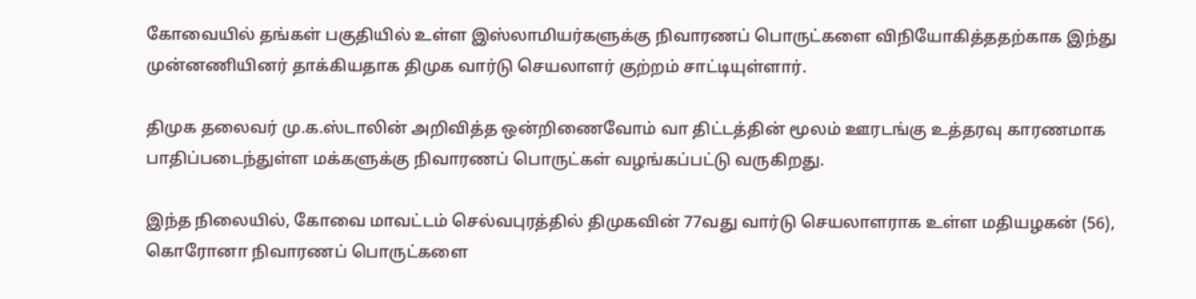கோவையில் தங்கள் பகுதியில் உள்ள இஸ்லாமியர்களுக்கு நிவாரணப் பொருட்களை விநியோகித்ததற்காக இந்து முன்னணியினர் தாக்கியதாக திமுக வார்டு செயலாளர் குற்றம் சாட்டியுள்ளார்.

திமுக தலைவர் மு.க.ஸ்டாலின் அறிவித்த ஒன்றிணைவோம் வா திட்டத்தின் மூலம் ஊரடங்கு உத்தரவு காரணமாக பாதிப்படைந்துள்ள மக்களுக்கு நிவாரணப் பொருட்கள் வழங்கப்பட்டு வருகிறது.

இந்த நிலையில், கோவை மாவட்டம் செல்வபுரத்தில் திமுகவின் 77வது வார்டு செயலாளராக உள்ள மதியழகன் (56), கொரோனா நிவாரணப் பொருட்களை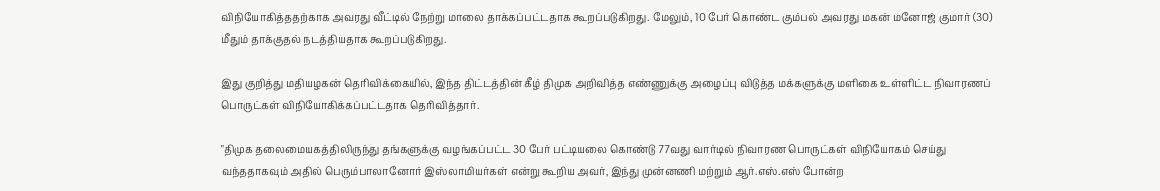விநியோகித்ததற்காக அவரது வீட்டில் நேற்று மாலை தாக்கப்பட்டதாக கூறப்படுகிறது. மேலும், 10 பேர் கொண்ட கும்பல் அவரது மகன் மனோஜ் குமார் (30) மீதும் தாக்குதல் நடத்தியதாக கூறப்படுகிறது.

இது குறித்து மதியழகன் தெரிவிக்கையில், இந்த திட்டத்தின் கீழ் திமுக அறிவித்த எண்ணுக்கு அழைப்பு விடுத்த மக்களுக்கு மளிகை உள்ளிட்ட நிவாரணப் பொருட்கள் விநியோகிக்கப்பட்டதாக தெரிவித்தார்.

"திமுக தலைமையகத்திலிருந்து தங்களுக்கு வழங்கப்பட்ட 30 பேர் பட்டியலை கொண்டு 77வது வார்டில் நிவாரண பொருட்கள் விநியோகம் செய்து வந்ததாகவும் அதில் பெரும்பாலானோர் இஸ்லாமியர்கள் என்று கூறிய அவர், இந்து முன்னணி மற்றும் ஆர்.எஸ்.எஸ் போன்ற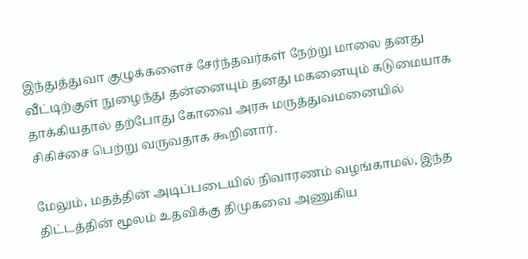இந்துத்துவா குழுக்களைச் சேர்ந்தவர்கள் நேற்று மாலை தனது வீட்டிற்குள் நுழைந்து தன்னையும் தனது மகனையும் கடுமையாக தாக்கியதால் தற்போது கோவை அரசு மருத்துவமனையில் சிகிச்சை பெற்று வருவதாக கூறினார்.

மேலும், மதத்தின் அடிப்படையில் நிவாரணம் வழங்காமல், இந்த திட்டத்தின் மூலம் உதவிக்கு திமுகவை அணுகிய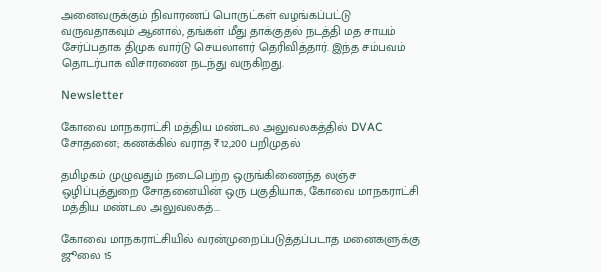அனைவருக்கும் நிவாரணப் பொருட்கள் வழங்கப்பட்டு வருவதாகவும் ஆனால், தங்கள் மீது தாக்குதல் நடத்தி மத சாயம் சேர்ப்பதாக திமுக வார்டு செயலாளர் தெரிவித்தார். இந்த சம்பவம் தொடர்பாக விசாரணை நடந்து வருகிறது.

Newsletter

கோவை மாநகராட்சி மத்திய மண்டல அலுவலகத்தில் DVAC சோதனை; கணக்கில் வராத ₹12,200 பறிமுதல்

தமிழகம் முழுவதும் நடைபெற்ற ஒருங்கிணைந்த லஞ்ச ஒழிப்புத்துறை சோதனையின் ஒரு பகுதியாக, கோவை மாநகராட்சி மத்திய மண்டல அலுவலகத்...

கோவை மாநகராட்சியில் வரன்முறைப்படுத்தப்படாத மனைகளுக்கு ஜூலை 15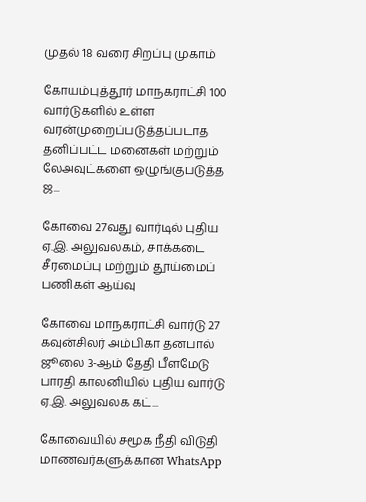முதல் 18 வரை சிறப்பு முகாம்

கோயம்புத்தூர் மாநகராட்சி 100 வார்டுகளில் உள்ள வரன்முறைப்படுத்தப்படாத தனிப்பட்ட மனைகள் மற்றும் லேஅவுட்களை ஒழுங்குபடுத்த ஜ...

கோவை 27வது வார்டில் புதிய ஏ.இ. அலுவலகம், சாக்கடை சீரமைப்பு மற்றும் தூய்மைப் பணிகள் ஆய்வு

கோவை மாநகராட்சி வார்டு 27 கவுன்சிலர் அம்பிகா தனபால் ஜூலை 3-ஆம் தேதி பீளமேடு பாரதி காலனியில் புதிய வார்டு ஏ.இ. அலுவலக கட்...

கோவையில் சமூக நீதி விடுதி மாணவர்களுக்கான WhatsApp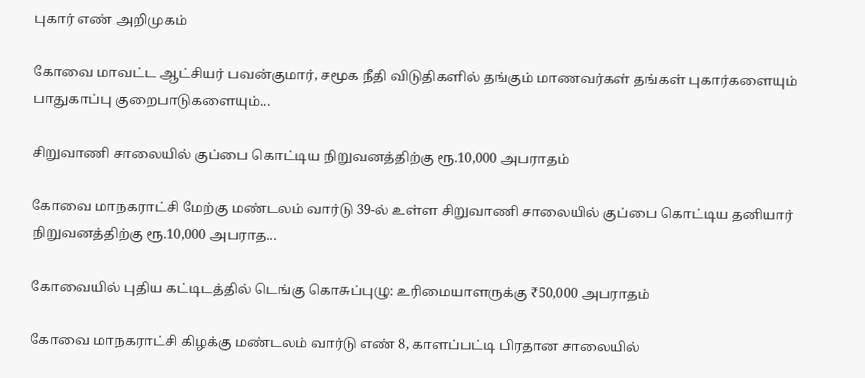புகார் எண் அறிமுகம்

கோவை மாவட்ட ஆட்சியர் பவன்குமார், சமூக நீதி விடுதிகளில் தங்கும் மாணவர்கள் தங்கள் புகார்களையும் பாதுகாப்பு குறைபாடுகளையும்...

சிறுவாணி சாலையில் குப்பை கொட்டிய நிறுவனத்திற்கு ரூ.10,000 அபராதம்

கோவை மாநகராட்சி மேற்கு மண்டலம் வார்டு 39-ல் உள்ள சிறுவாணி சாலையில் குப்பை கொட்டிய தனியார் நிறுவனத்திற்கு ரூ.10,000 அபராத...

கோவையில் புதிய கட்டிடத்தில் டெங்கு கொசுப்புழு: உரிமையாளருக்கு ₹50,000 அபராதம்

கோவை மாநகராட்சி கிழக்கு மண்டலம் வார்டு எண் 8, காளப்பட்டி பிரதான சாலையில்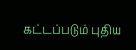கட்டப்படும் புதிய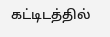கட்டிடத்தில்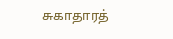சுகாதாரத்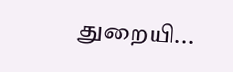துறையி...